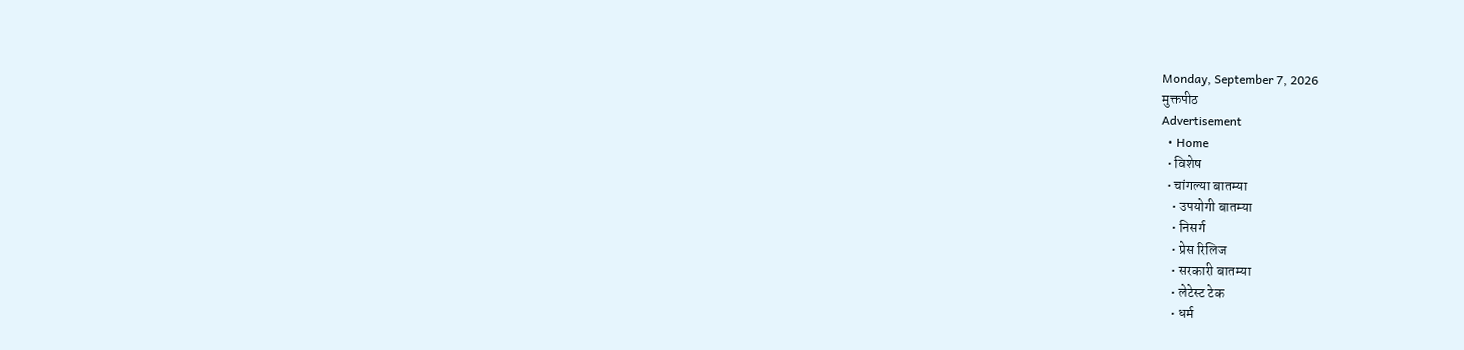Monday, September 7, 2026
मुक्तपीठ
Advertisement
  • Home
  • विशेष
  • चांगल्या बातम्या
    • उपयोगी बातम्या
    • निसर्ग
    • प्रेस रिलिज
    • सरकारी बातम्या
    • लेटेस्ट टेक
    • धर्म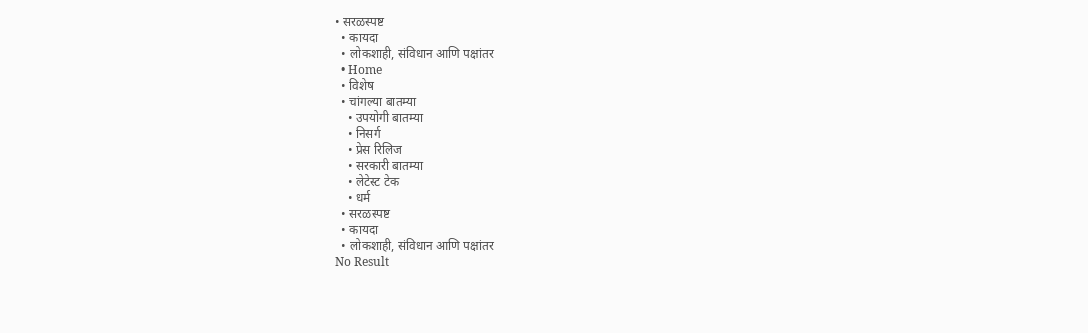• सरळस्पष्ट
  • कायदा
  • लोकशाही, संविधान आणि पक्षांतर
  • Home
  • विशेष
  • चांगल्या बातम्या
    • उपयोगी बातम्या
    • निसर्ग
    • प्रेस रिलिज
    • सरकारी बातम्या
    • लेटेस्ट टेक
    • धर्म
  • सरळस्पष्ट
  • कायदा
  • लोकशाही, संविधान आणि पक्षांतर
No Result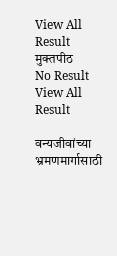View All Result
मुक्तपीठ
No Result
View All Result

वन्यजीवांच्या भ्रमणमार्गासाठी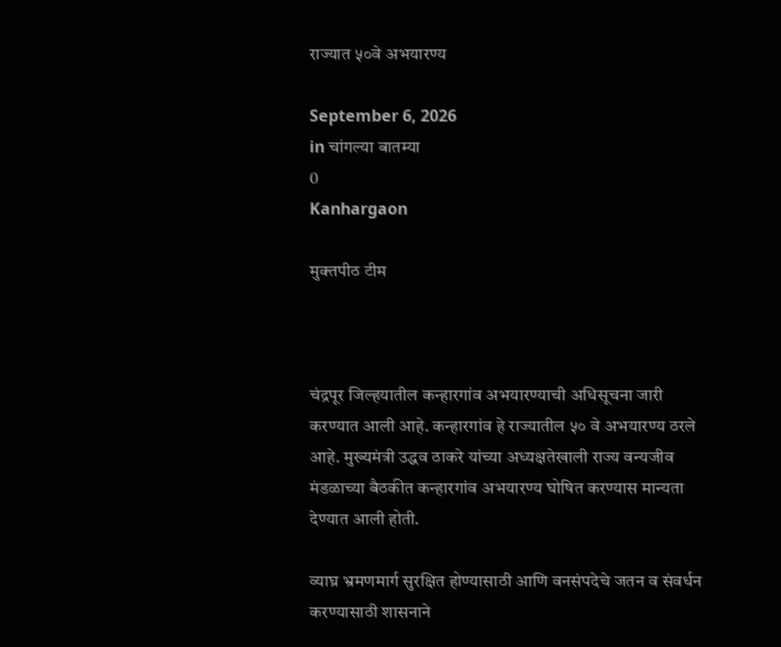राज्यात ५०वे अभयारण्य

September 6, 2026
in चांगल्या बातम्या
0
Kanhargaon

मुक्तपीठ टीम



चंद्रपूर जिल्हयातील कन्हारगांव अभयारण्याची अधिसूचना जारी करण्यात आली आहे. कन्हारगांव हे राज्यातील ५० वे अभयारण्य ठरले आहे. मुख्यमंत्री उद्धव ठाकरे यांच्या अध्यक्षतेखाली राज्य वन्यजीव मंडळाच्या बैठकीत कन्हारगांव अभयारण्य घोषित करण्यास मान्यता देण्यात आली होती.

व्याघ्र भ्रमणमार्ग सुरक्षित होण्यासाठी आणि वनसंपदेचे जतन व संवर्धन करण्यासाठी शासनाने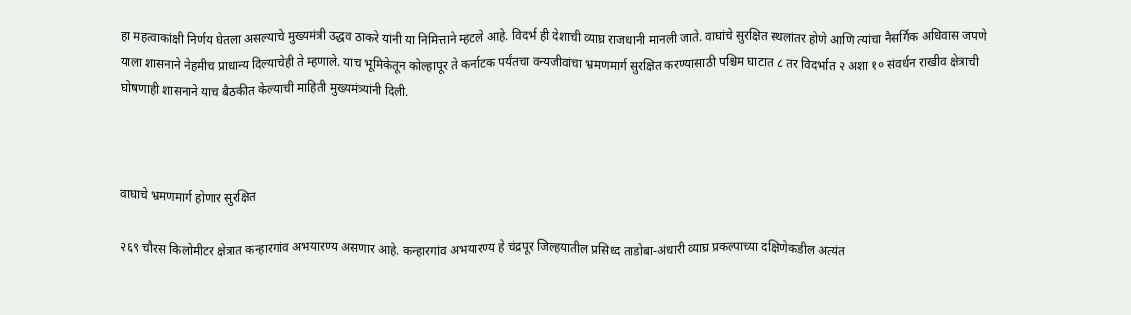हा महत्वाकांक्षी निर्णय घेतला असल्याचे मुख्यमंत्री उद्धव ठाकरे यांनी या निमित्ताने म्हटले आहे. विदर्भ ही देशाची व्याघ्र राजधानी मानली जाते. वाघांचे सुरक्षित स्थलांतर होणे आणि त्यांचा नैसर्गिक अधिवास जपणे याला शासनाने नेहमीच प्राधान्य दिल्याचेही ते म्हणाले. याच भूमिकेतून कोल्हापूर ते कर्नाटक पर्यंतचा वन्यजीवांचा भ्रमणमार्ग सुरक्षित करण्यासाठी पश्चिम घाटात ८ तर विदर्भात २ अशा १० संवर्धन राखीव क्षेत्राची घोषणाही शासनाने याच बैठकीत केल्याची माहिती मुख्यमंत्र्यांनी दिली.



वाघाचे भ्रमणमार्ग होणार सुरक्षित

२६९ चौरस किलोमीटर क्षेत्रात कन्हारगांव अभयारण्य असणार आहे. कन्हारगांव अभयारण्य हे चंद्रपूर जिल्हयातील प्रसिध्द ताडोबा-अंधारी व्याघ्र प्रकल्पाच्या दक्षिणेकडील अत्यंत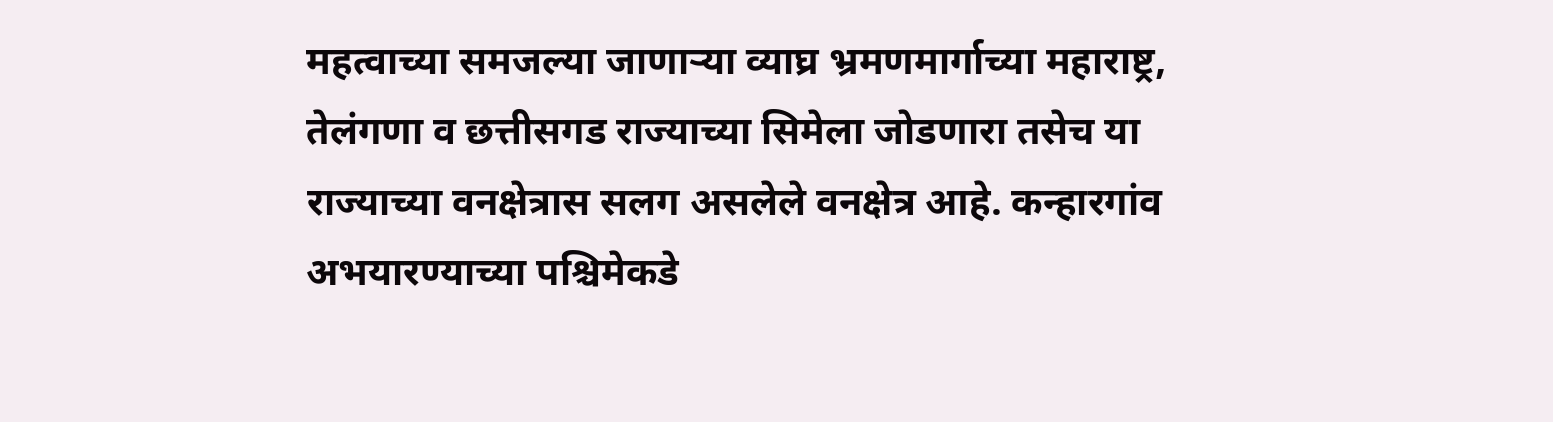महत्वाच्या समजल्या जाणाऱ्या व्याघ्र भ्रमणमार्गाच्या महाराष्ट्र, तेलंगणा व छत्तीसगड राज्याच्या सिमेला जोडणारा तसेच या राज्याच्या वनक्षेत्रास सलग असलेले वनक्षेत्र आहे. कन्हारगांव अभयारण्याच्या पश्चिमेकडे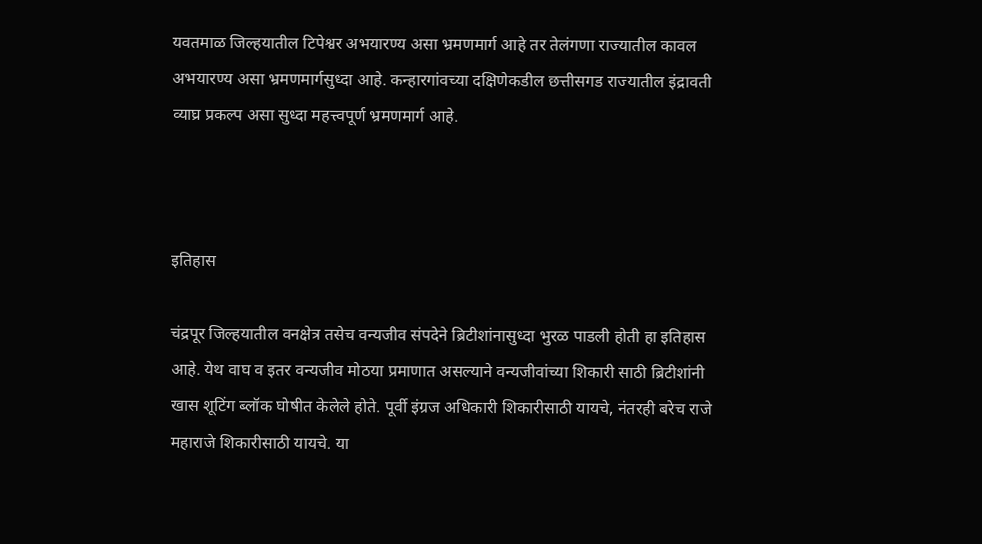यवतमाळ जिल्हयातील टिपेश्वर अभयारण्य असा भ्रमणमार्ग आहे तर तेलंगणा राज्यातील कावल अभयारण्य असा भ्रमणमार्गसुध्दा आहे. कन्हारगांवच्या दक्षिणेकडील छत्तीसगड राज्यातील इंद्रावती व्याघ्र प्रकल्प असा सुध्दा महत्त्वपूर्ण भ्रमणमार्ग आहे.



इतिहास

चंद्रपूर जिल्हयातील वनक्षेत्र तसेच वन्यजीव संपदेने ब्रिटीशांनासुध्दा भुरळ पाडली होती हा इतिहास आहे. येथ वाघ व इतर वन्यजीव मोठया प्रमाणात असल्याने वन्यजीवांच्या शिकारी साठी ब्रिटीशांनी खास शूटिंग ब्लॉक घोषीत केलेले होते. पूर्वी इंग्रज अधिकारी शिकारीसाठी यायचे, नंतरही बरेच राजे महाराजे शिकारीसाठी यायचे. या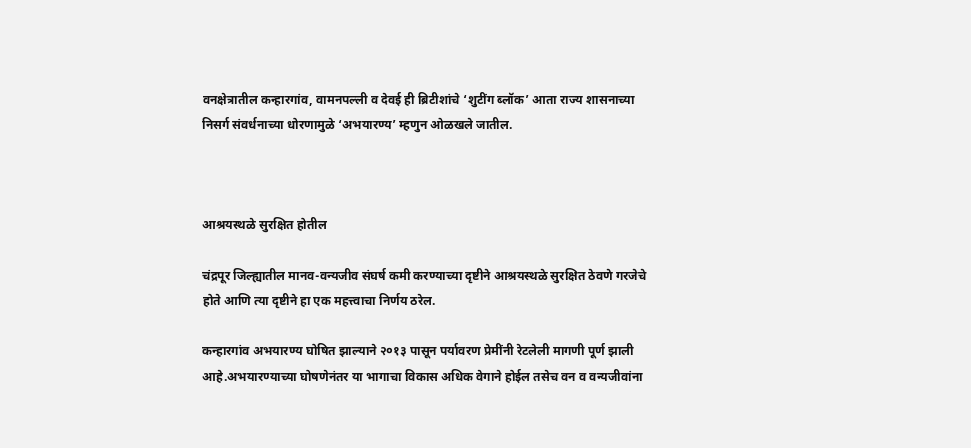वनक्षेत्रातील कन्हारगांव, वामनपल्ली व देवई ही ब्रिटीशांचे ‘शुटींग ब्लॉक’ आता राज्य शासनाच्या निसर्ग संवर्धनाच्या धोरणामुळे ‘अभयारण्य’ म्हणुन ओळखले जातील.



आश्रयस्थळे सुरक्षित होतील

चंद्रपूर जिल्ह्यातील मानव-वन्यजीव संघर्ष कमी करण्याच्या दृष्टीने आश्रयस्थळे सुरक्षित ठेवणे गरजेचे होते आणि त्या दृष्टीने हा एक महत्त्वाचा निर्णय ठरेल.

कन्हारगांव अभयारण्य घोषित झाल्याने २०१३ पासून पर्यावरण प्रेमींनी रेटलेली मागणी पूर्ण झाली आहे.अभयारण्याच्या घोषणेनंतर या भागाचा विकास अधिक वेगाने होईल तसेच वन व वन्यजीवांना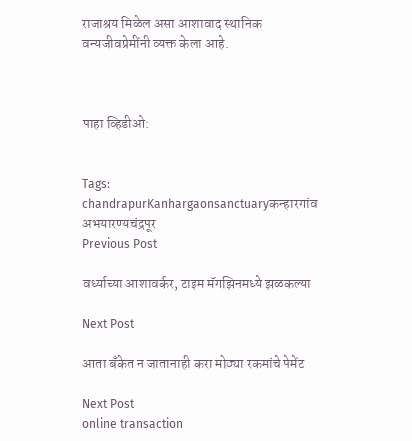राजाश्रय मिळेल असा आशावाद स्थानिक वन्यजीवप्रेमींनी व्यक्त केला आहे.



पाहा व्हिडीओ:


Tags: chandrapurKanhargaonsanctuaryकन्हारगांव अभयारण्यचंद्रपूर
Previous Post

वर्ध्याच्या आशावर्कर, टाइम मॅगझिनमध्ये झळकल्या

Next Post

आता बँकेत न जातानाही करा मोठ्या रकमांचे पेमेंट

Next Post
online transaction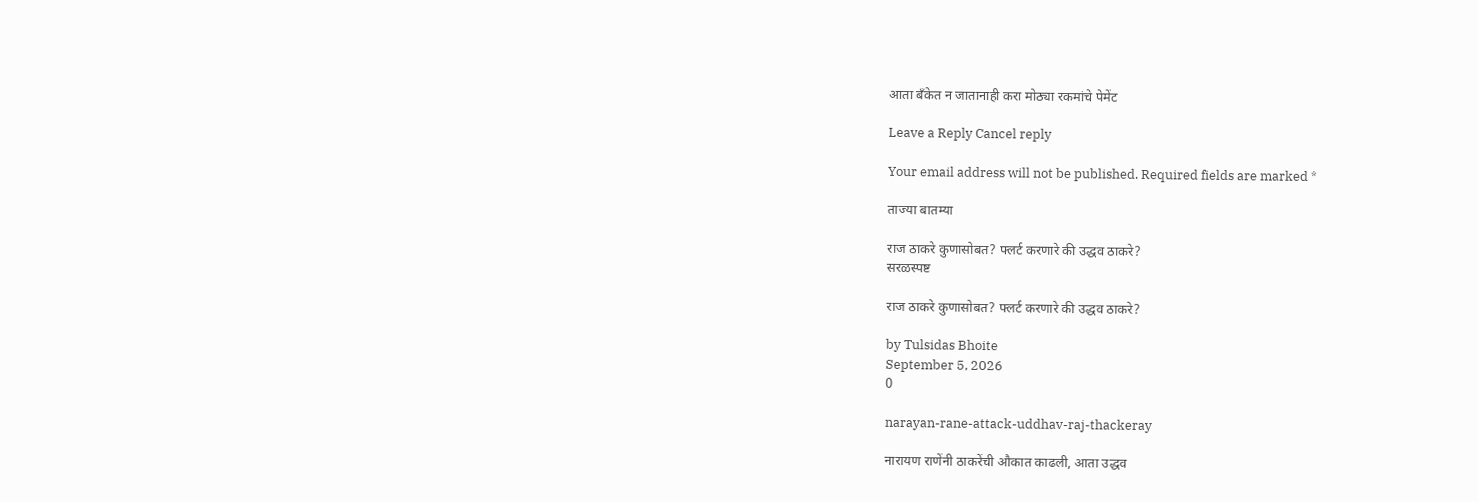आता बँकेत न जातानाही करा मोठ्या रकमांचे पेमेंट

Leave a Reply Cancel reply

Your email address will not be published. Required fields are marked *

ताज्या बातम्या

राज ठाकरे कुणासोबत? फ्लर्ट करणारे की उद्धव ठाकरे?
सरळस्पष्ट

राज ठाकरे कुणासोबत? फ्लर्ट करणारे की उद्धव ठाकरे?

by Tulsidas Bhoite
September 5, 2026
0

narayan-rane-attack-uddhav-raj-thackeray

नारायण राणेंनी ठाकरेंची औकात काढली, आता उद्धव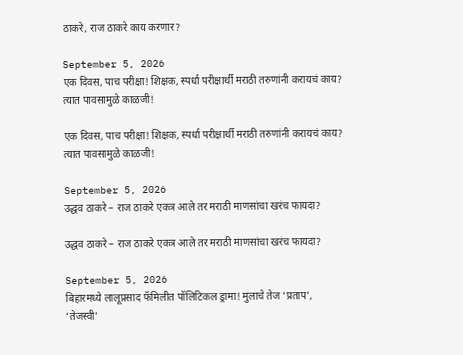ठाकरे, राज ठाकरे काय करणार?

September 5, 2026
एक दिवस, पाच परीक्षा! शिक्षक, स्पर्धा परीक्षार्थी मराठी तरुणांनी करायचं काय? त्यात पावसामुळे काळजी!

एक दिवस, पाच परीक्षा! शिक्षक, स्पर्धा परीक्षार्थी मराठी तरुणांनी करायचं काय? त्यात पावसामुळे काळजी!

September 5, 2026
उद्धव ठाकरे – राज ठाकरे एकत्र आले तर मराठी माणसांचा खरंच फायदा?

उद्धव ठाकरे – राज ठाकरे एकत्र आले तर मराठी माणसांचा खरंच फायदा?

September 5, 2026
बिहारमध्ये लालूप्रसाद फॅमिलीत पॉलिटिकल ड्रामा! मुलाचे तेज ‘प्रताप’, ‘तेजस्वी’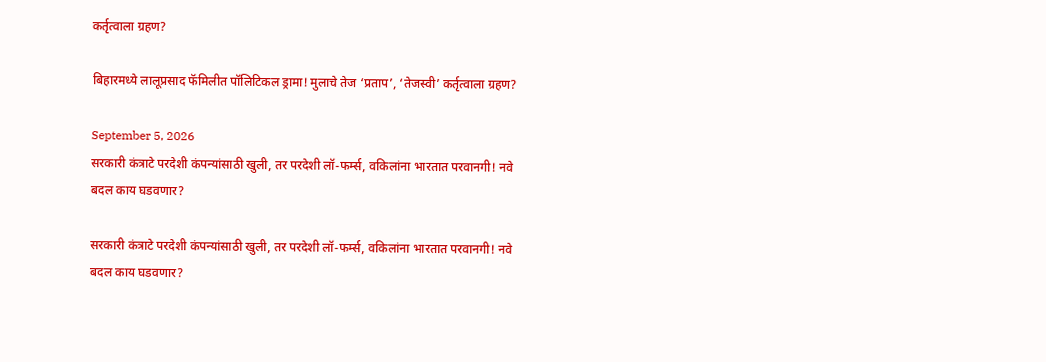कर्तृत्वाला ग्रहण?

बिहारमध्ये लालूप्रसाद फॅमिलीत पॉलिटिकल ड्रामा! मुलाचे तेज ‘प्रताप’, ‘तेजस्वी’ कर्तृत्वाला ग्रहण?

September 5, 2026
सरकारी कंत्राटे परदेशी कंपन्यांसाठी खुली, तर परदेशी लॉ-फर्म्स, वकिलांना भारतात परवानगी! नवे बदल काय घडवणार?

सरकारी कंत्राटे परदेशी कंपन्यांसाठी खुली, तर परदेशी लॉ-फर्म्स, वकिलांना भारतात परवानगी! नवे बदल काय घडवणार?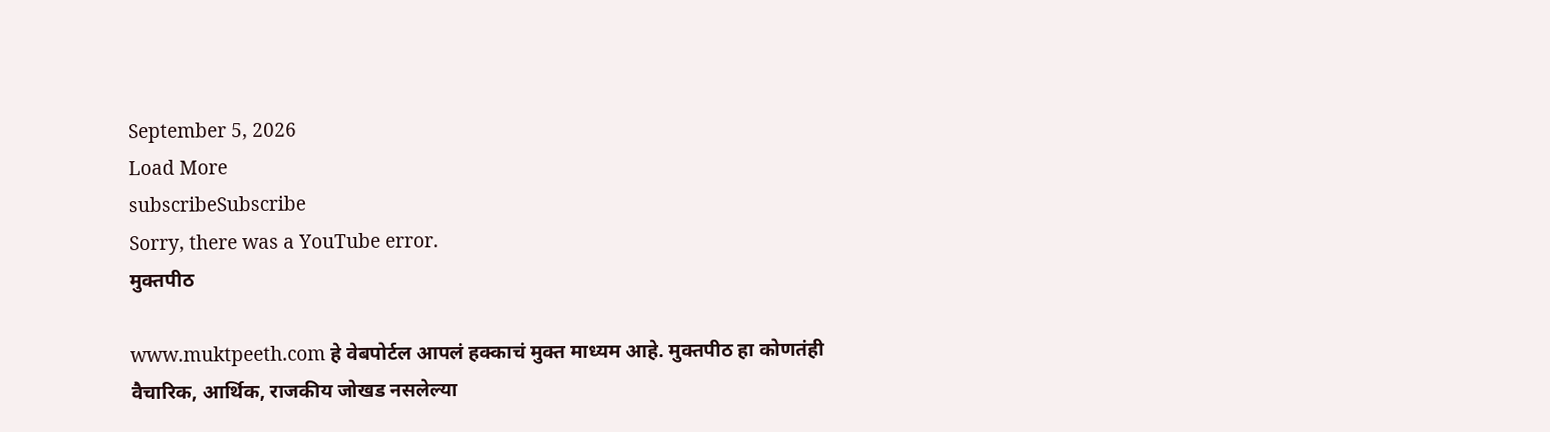September 5, 2026
Load More
subscribeSubscribe
Sorry, there was a YouTube error.
मुक्तपीठ

www.muktpeeth.com हे वेबपोर्टल आपलं हक्काचं मुक्त माध्यम आहे. मुक्तपीठ हा कोणतंही वैचारिक, आर्थिक, राजकीय जोखड नसलेल्या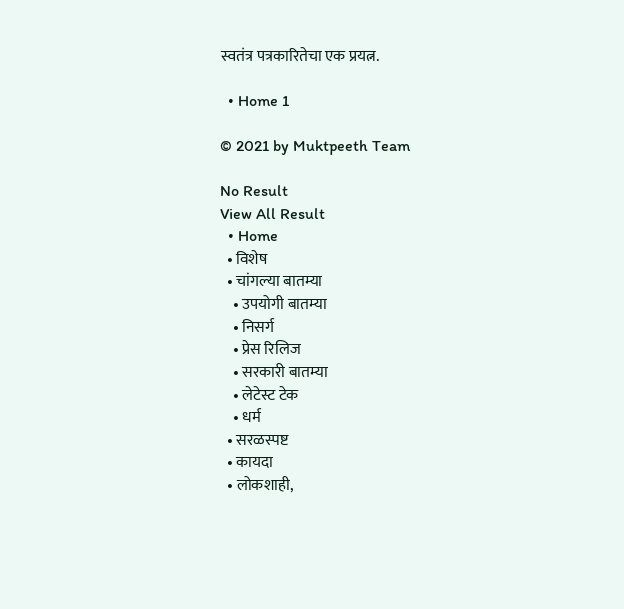स्वतंत्र पत्रकारितेचा एक प्रयत्न.

  • Home 1

© 2021 by Muktpeeth Team

No Result
View All Result
  • Home
  • विशेष
  • चांगल्या बातम्या
    • उपयोगी बातम्या
    • निसर्ग
    • प्रेस रिलिज
    • सरकारी बातम्या
    • लेटेस्ट टेक
    • धर्म
  • सरळस्पष्ट
  • कायदा
  • लोकशाही,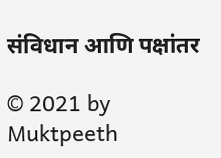संविधान आणि पक्षांतर

© 2021 by Muktpeeth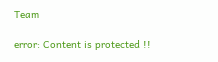Team

error: Content is protected !!